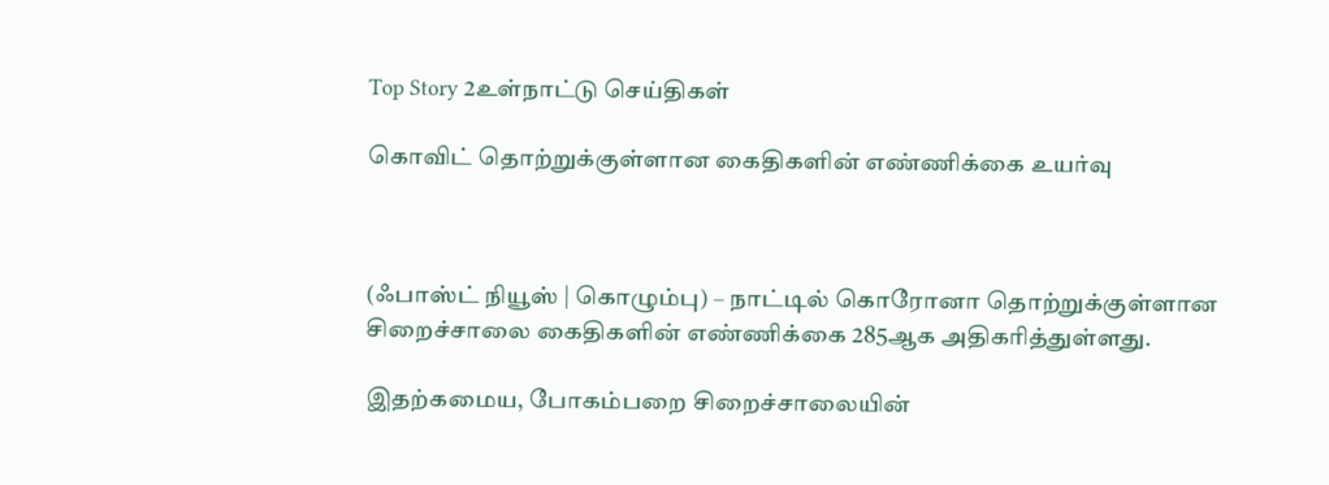Top Story 2உள்நாட்டு செய்திகள்

கொவிட் தொற்றுக்குள்ளான கைதிகளின் எண்ணிக்கை உயர்வு



(ஃபாஸ்ட் நியூஸ் | கொழும்பு) – நாட்டில் கொரோனா தொற்றுக்குள்ளான சிறைச்சாலை கைதிகளின் எண்ணிக்கை 285ஆக அதிகரித்துள்ளது.

இதற்கமைய, போகம்பறை சிறைச்சாலையின்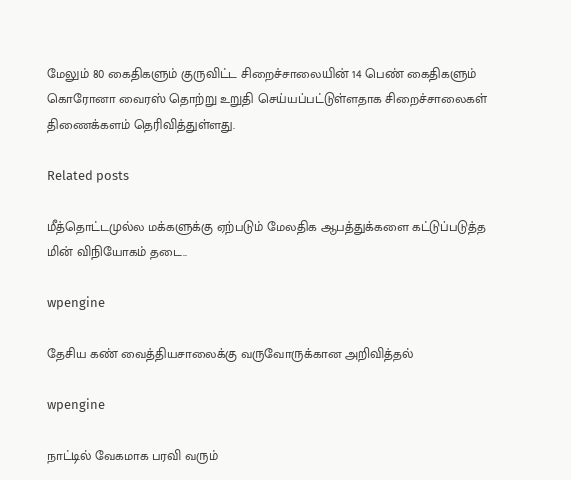மேலும் 80 கைதிகளும் குருவிட்ட சிறைச்சாலையின் 14 பெண் கைதிகளும் கொரோனா வைரஸ் தொற்று உறுதி செய்யப்பட்டுள்ளதாக சிறைச்சாலைகள் திணைக்களம் தெரிவித்துள்ளது.

Related posts

மீத்தொட்டமுல்ல மக்களுக்கு ஏற்படும் மேலதிக ஆபத்துக்களை கட்டுப்படுத்த மின் விநியோகம் தடை..

wpengine

தேசிய கண் வைத்தியசாலைக்கு வருவோருக்கான அறிவித்தல்

wpengine

நாட்டில் வேகமாக பரவி வரும்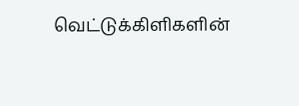வெட்டுக்கிளிகளின்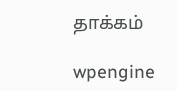தாக்கம்

wpengine